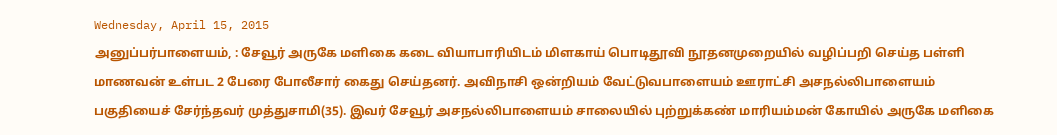Wednesday, April 15, 2015
அனுப்பர்பாளையம், : சேவூர் அருகே மளிகை கடை வியாபாரியிடம் மிளகாய் பொடிதூவி நூதனமுறையில் வழிப்பறி செய்த பள்ளி மாணவன் உள்பட 2 பேரை போலீசார் கைது செய்தனர். அவிநாசி ஒன்றியம் வேட்டுவபாளையம் ஊராட்சி அசநல்லிபாளையம் பகுதியைச் சேர்ந்தவர் முத்துசாமி(35). இவர் சேவூர் அசநல்லிபாளையம் சாலையில் புற்றுக்கண் மாரியம்மன் கோயில் அருகே மளிகை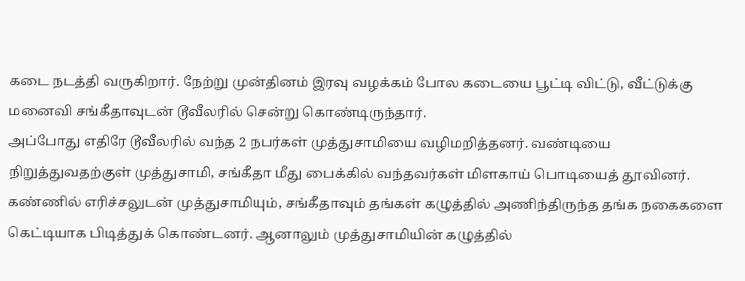கடை நடத்தி வருகிறார். நேற்று முன்தினம் இரவு வழக்கம் போல கடையை பூட்டி விட்டு, வீட்டுக்கு மனைவி சங்கீதாவுடன் டூவீலரில் சென்று கொண்டிருந்தார்.
அப்போது எதிரே டூவீலரில் வந்த 2 நபர்கள் முத்துசாமியை வழிமறித்தனர். வண்டியை நிறுத்துவதற்குள் முத்துசாமி, சங்கீதா மீது பைக்கில் வந்தவர்கள் மிளகாய் பொடியைத் தூவினர். கண்ணில் எரிச்சலுடன் முத்துசாமியும், சங்கீதாவும் தங்கள் கழுத்தில் அணிந்திருந்த தங்க நகைகளை கெட்டியாக பிடித்துக் கொண்டனர். ஆனாலும் முத்துசாமியின் கழுத்தில்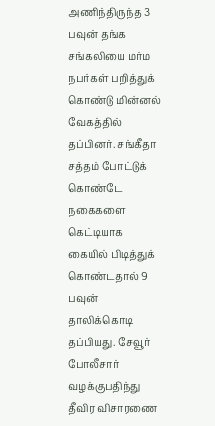அணிந்திருந்த 3 பவுன் தங்க சங்கலியை மர்ம நபர்கள் பறித்துக் கொண்டு மின்னல் வேகத்தில் தப்பினர். சங்கீதா சத்தம் போட்டுக் கொண்டே நகைகளை கெட்டியாக கையில் பிடித்துக் கொண்டதால் 9 பவுன் தாலிக்கொடி தப்பியது. சேவூர் போலீசார் வழக்குபதிந்து தீவிர விசாரணை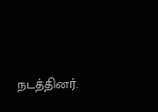நடத்தினர்.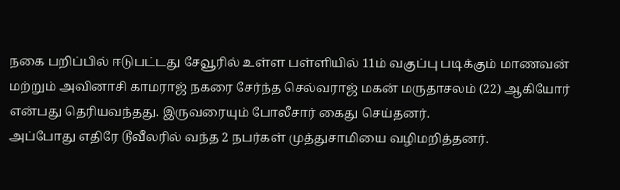நகை பறிப்பில் ஈடுபட்டது சேவூரில் உள்ள பள்ளியில் 11ம் வகுப்பு படிக்கும் மாணவன் மற்றும் அவினாசி காமராஜ் நகரை சேர்ந்த செல்வராஜ் மகன் மருதாசலம் (22) ஆகியோர் என்பது தெரியவந்தது. இருவரையும் போலீசார் கைது செய்தனர்.
அப்போது எதிரே டூவீலரில் வந்த 2 நபர்கள் முத்துசாமியை வழிமறித்தனர்.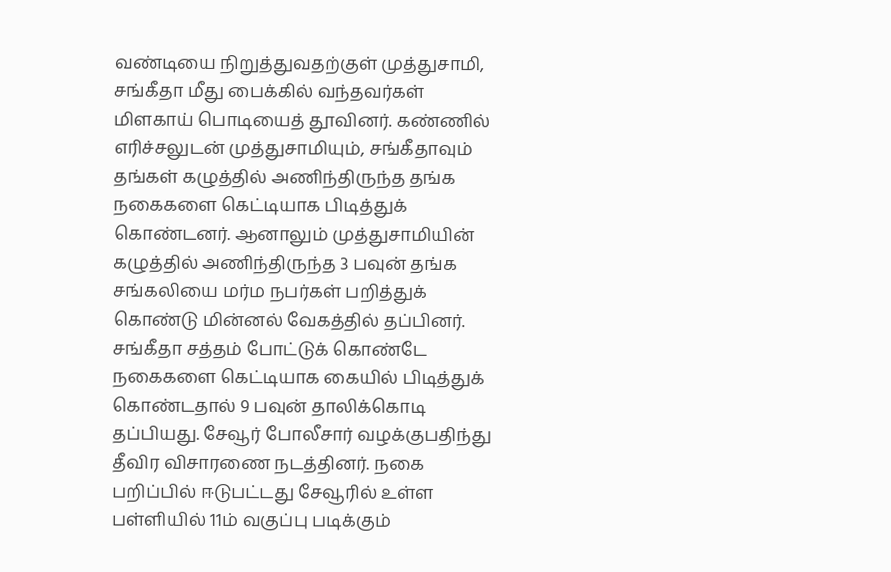வண்டியை நிறுத்துவதற்குள் முத்துசாமி, சங்கீதா மீது பைக்கில் வந்தவர்கள் மிளகாய் பொடியைத் தூவினர். கண்ணில் எரிச்சலுடன் முத்துசாமியும், சங்கீதாவும் தங்கள் கழுத்தில் அணிந்திருந்த தங்க நகைகளை கெட்டியாக பிடித்துக் கொண்டனர். ஆனாலும் முத்துசாமியின் கழுத்தில் அணிந்திருந்த 3 பவுன் தங்க சங்கலியை மர்ம நபர்கள் பறித்துக் கொண்டு மின்னல் வேகத்தில் தப்பினர். சங்கீதா சத்தம் போட்டுக் கொண்டே நகைகளை கெட்டியாக கையில் பிடித்துக் கொண்டதால் 9 பவுன் தாலிக்கொடி தப்பியது. சேவூர் போலீசார் வழக்குபதிந்து தீவிர விசாரணை நடத்தினர். நகை பறிப்பில் ஈடுபட்டது சேவூரில் உள்ள பள்ளியில் 11ம் வகுப்பு படிக்கும்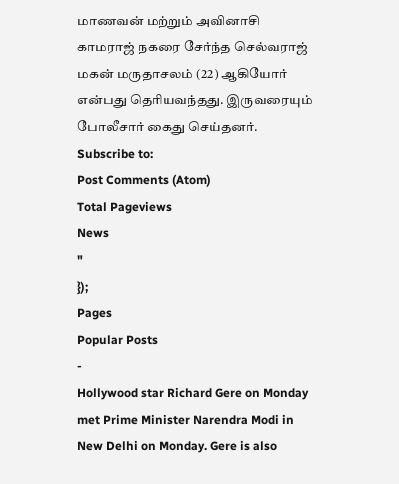மாணவன் மற்றும் அவினாசி காமராஜ் நகரை சேர்ந்த செல்வராஜ் மகன் மருதாசலம் (22) ஆகியோர் என்பது தெரியவந்தது. இருவரையும் போலீசார் கைது செய்தனர்.
Subscribe to:
Post Comments (Atom)
Total Pageviews
News
"
});
Pages
Popular Posts
-
Hollywood star Richard Gere on Monday met Prime Minister Narendra Modi in New Delhi on Monday. Gere is also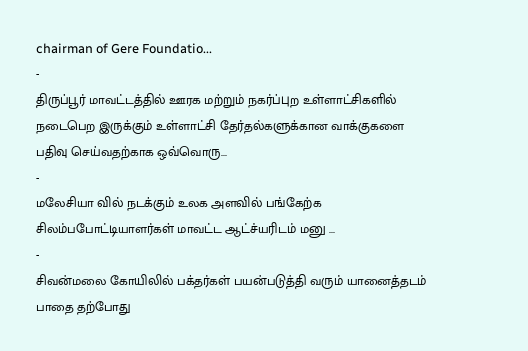chairman of Gere Foundatio...
-
திருப்பூர் மாவட்டத்தில் ஊரக மற்றும் நகர்ப்புற உள்ளாட்சிகளில் நடைபெற இருக்கும் உள்ளாட்சி தேர்தல்களுக்கான வாக்குகளை பதிவு செய்வதற்காக ஒவ்வொரு...
-
மலேசியா வில் நடக்கும் உலக அளவில் பங்கேற்க சிலம்பபோட்டியாளர்கள் மாவட்ட ஆட்ச்யரிடம் மனு ...
-
சிவன்மலை கோயிலில் பக்தர்கள் பயன்படுத்தி வரும் யானைத்தடம் பாதை தற்போது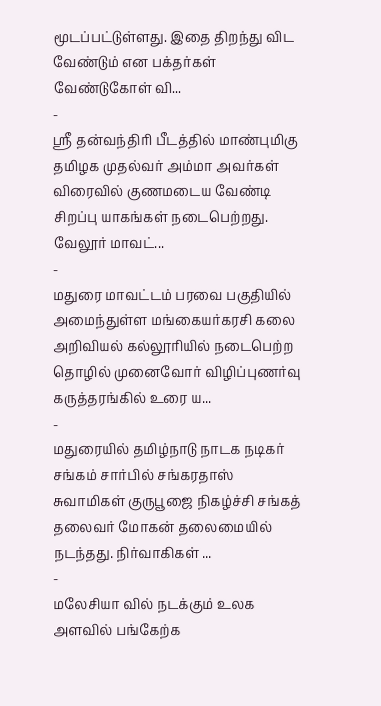மூடப்பட்டுள்ளது. இதை திறந்து விட வேண்டும் என பக்தர்கள் வேண்டுகோள் வி...
-
ஸ்ரீ தன்வந்திரி பீடத்தில் மாண்புமிகு தமிழக முதல்வர் அம்மா அவர்கள் விரைவில் குணமடைய வேண்டி சிறப்பு யாகங்கள் நடைபெற்றது. வேலூர் மாவட்...
-
மதுரை மாவட்டம் பரவை பகுதியில் அமைந்துள்ள மங்கையர்கரசி கலை அறிவியல் கல்லூரியில் நடைபெற்ற தொழில் முனைவோர் விழிப்புணர்வு கருத்தரங்கில் உரை ய...
-
மதுரையில் தமிழ்நாடு நாடக நடிகர் சங்கம் சார்பில் சங்கரதாஸ் சுவாமிகள் குருபூஜை நிகழ்ச்சி சங்கத் தலைவர் மோகன் தலைமையில் நடந்தது. நிர்வாகிகள் ...
-
மலேசியா வில் நடக்கும் உலக அளவில் பங்கேற்க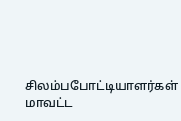சிலம்பபோட்டியாளர்கள் மாவட்ட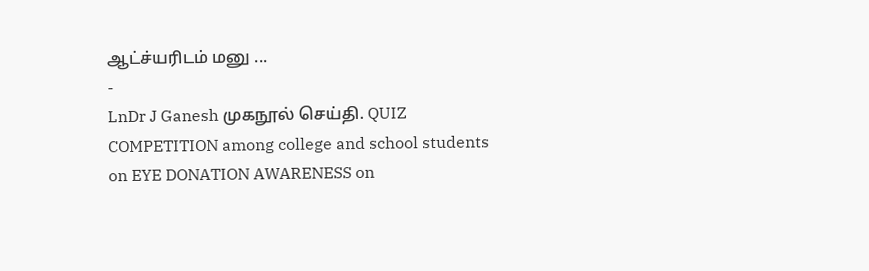ஆட்ச்யரிடம் மனு ...
-
LnDr J Ganesh முகநூல் செய்தி. QUIZ COMPETITION among college and school students on EYE DONATION AWARENESS on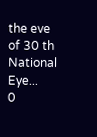the eve of 30 th National Eye...
0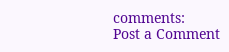comments:
Post a Comment